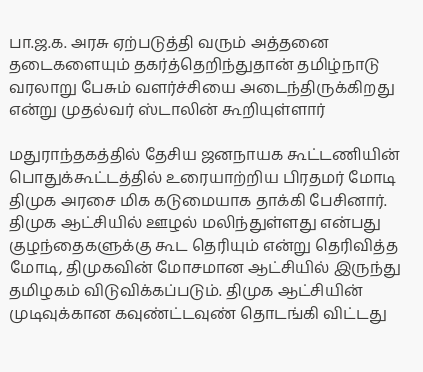பா.ஜ.க. அரசு ஏற்படுத்தி வரும் அத்தனை தடைகளையும் தகர்த்தெறிந்துதான் தமிழ்நாடு வரலாறு பேசும் வளர்ச்சியை அடைந்திருக்கிறது என்று முதல்வர் ஸ்டாலின் கூறியுள்ளார்

மதுராந்தகத்தில் தேசிய ஜனநாயக கூட்டணியின் பொதுக்கூட்டத்தில் உரையாற்றிய பிரதமர் மோடி திமுக அரசை மிக கடுமையாக தாக்கி பேசினார். திமுக ஆட்சியில் ஊழல் மலிந்துள்ளது என்பது குழந்தைகளுக்கு கூட தெரியும் என்று தெரிவித்த மோடி, திமுகவின் மோசமான ஆட்சியில் இருந்து தமிழகம் விடுவிக்கப்படும். திமுக ஆட்சியின் முடிவுக்கான கவுண்ட்டவுண் தொடங்கி விட்டது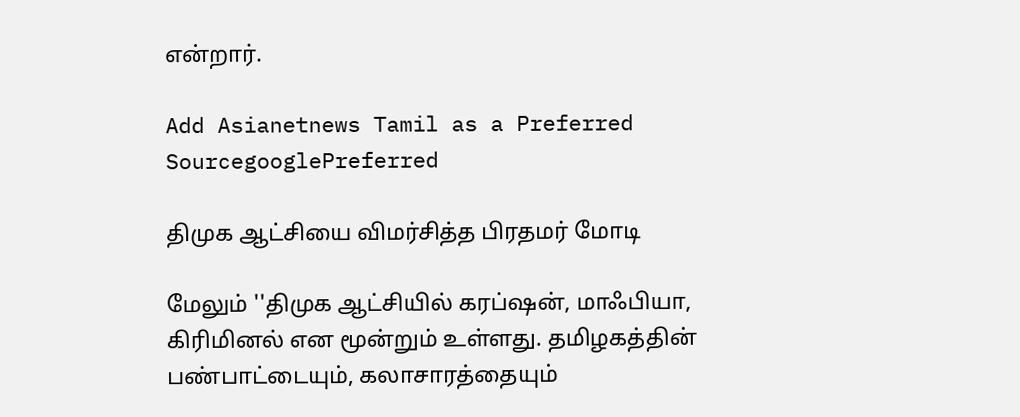என்றார்.

Add Asianetnews Tamil as a Preferred SourcegooglePreferred

திமுக ஆட்சியை விமர்சித்த பிரதமர் மோடி

மேலும் ''திமுக ஆட்சியில் கரப்ஷன், மாஃபியா, கிரிமினல் என மூன்றும் உள்ளது. த‌மிழகத்தின் பண்பாட்டையும், கலாசாரத்தையும்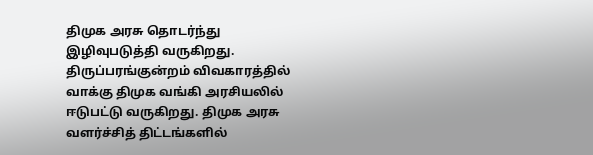திமுக அரசு தொடர்ந்து இழிவுபடுத்தி வருகிறது. திருப்பரங்குன்றம் விவகாரத்தில் வாக்கு திமுக வங்கி அரசியலில் ஈடுபட்டு வருகிறது. திமுக அரசு வளர்ச்சித் திட்டங்களில்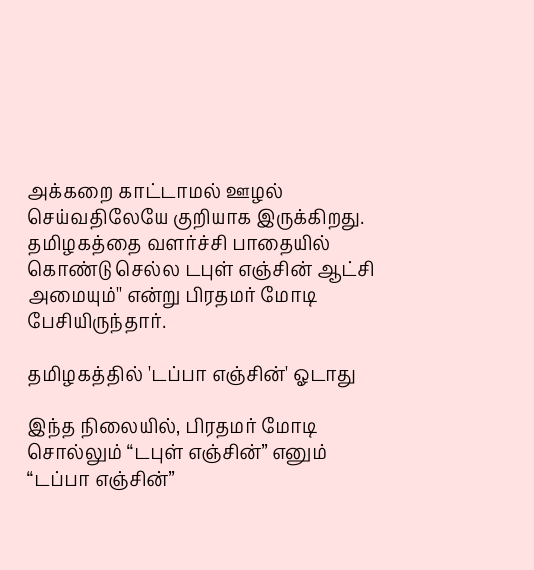அக்கறை காட்டாமல் ஊழல் செய்வதிலேயே குறியாக இருக்கிறது. தமிழகத்தை வளர்ச்சி பாதையில் கொண்டு செல்ல டபுள் எஞ்சின் ஆட்சி அமையும்'' என்று பிரதமர் மோடி பேசியிருந்தார்.

தமிழகத்தில் 'டப்பா எஞ்சின்' ஓடாது

இந்த நிலையில், பிரதமர் மோடி சொல்லும் “டபுள் எஞ்சின்” எனும் “டப்பா எஞ்சின்”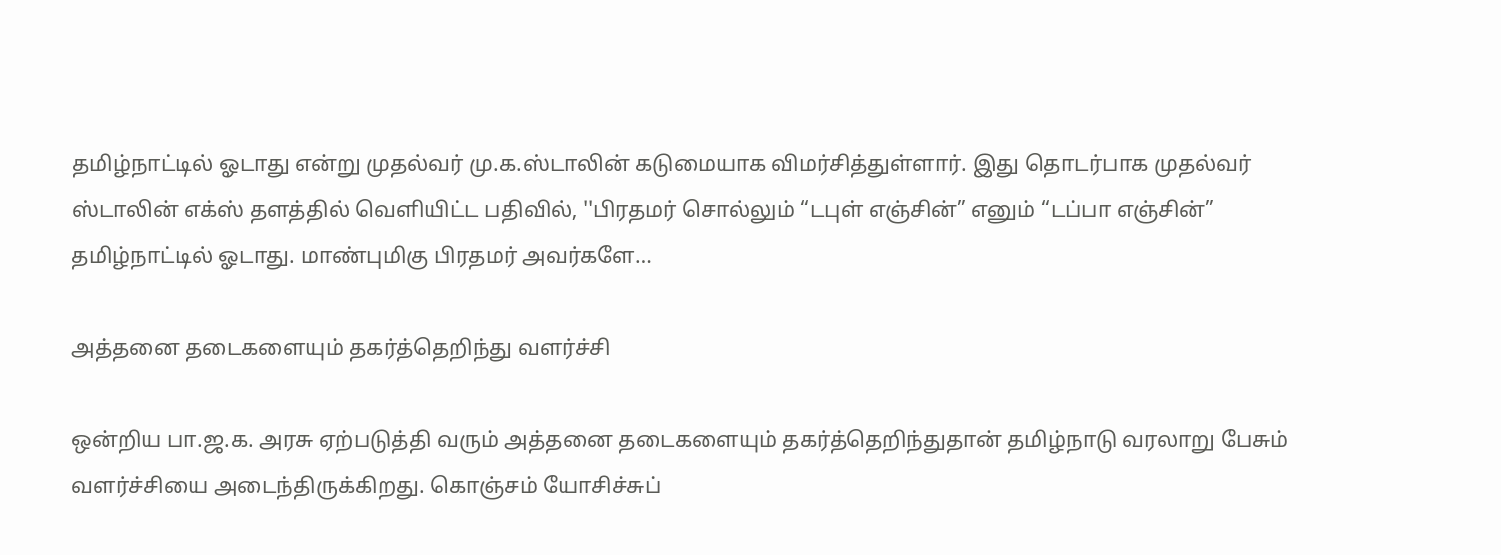தமிழ்நாட்டில் ஓடாது என்று முதல்வர் மு.க.ஸ்டாலின் கடுமையாக விமர்சித்துள்ளார். இது தொடர்பாக முதல்வர் ஸ்டாலின் எக்ஸ் தளத்தில் வெளியிட்ட பதிவில், ''பிரதமர் சொல்லும் “டபுள் எஞ்சின்” எனும் “டப்பா எஞ்சின்” தமிழ்நாட்டில் ஓடாது. மாண்புமிகு பிரதமர் அவர்களே…

அத்தனை தடைகளையும் தகர்த்தெறிந்து வளர்ச்சி

ஒன்றிய பா.ஜ.க. அரசு ஏற்படுத்தி வரும் அத்தனை தடைகளையும் தகர்த்தெறிந்துதான் தமிழ்நாடு வரலாறு பேசும் வளர்ச்சியை அடைந்திருக்கிறது. கொஞ்சம் யோசிச்சுப்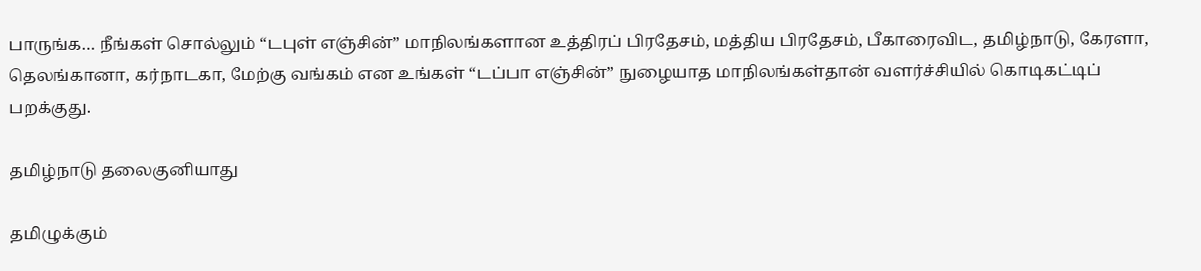பாருங்க… நீங்கள் சொல்லும் “டபுள் எஞ்சின்” மாநிலங்களான உத்திரப் பிரதேசம், மத்திய பிரதேசம், பீகாரைவிட, தமிழ்நாடு, கேரளா, தெலங்கானா, கர்நாடகா, மேற்கு வங்கம் என உங்கள் “டப்பா எஞ்சின்” நுழையாத மாநிலங்கள்தான் வளர்ச்சியில் கொடிகட்டிப் பறக்குது.

தமிழ்நாடு தலைகுனியாது

தமிழுக்கும்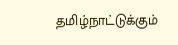தமிழ்நாட்டுக்கும்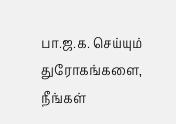பா.ஜ.க. செய்யும் துரோகங்களை, நீங்கள்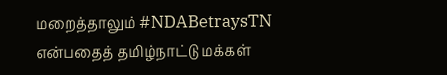மறைத்தாலும் #NDABetraysTN என்பதைத் தமிழ்நாட்டு மக்கள்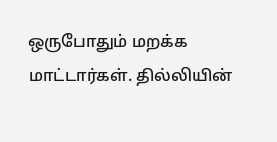ஒருபோதும் மறக்க மாட்டார்கள். தில்லியின்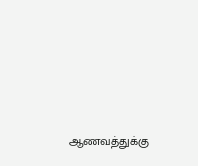ஆணவத்துக்கு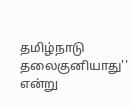தமிழ்நாடு தலைகுனியாது'' என்று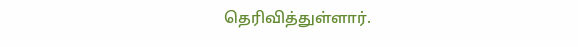தெரிவித்துள்ளார்.